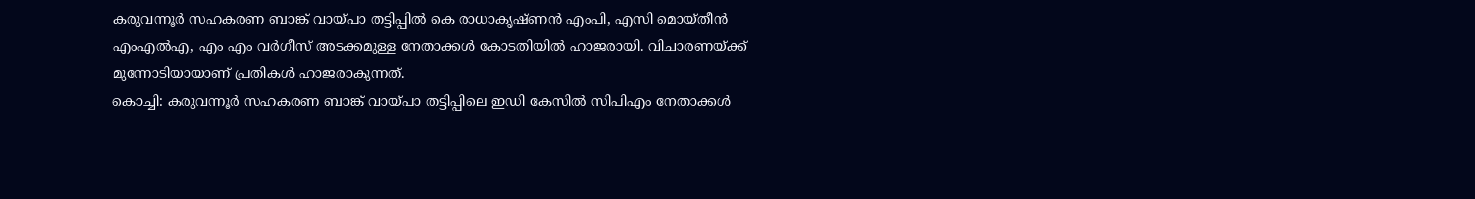കരുവന്നൂർ സഹകരണ ബാങ്ക് വായ്പാ തട്ടിപ്പിൽ കെ രാധാകൃഷ്ണൻ എംപി, എസി മൊയ്തീൻ എംഎൽഎ, എം എം വർഗീസ് അടക്കമുള്ള നേതാക്കൾ കോടതിയിൽ ഹാജരായി. വിചാരണയ്ക്ക് മുന്നോടിയായാണ് പ്രതികൾ ഹാജരാകുന്നത്.
കൊച്ചി: കരുവന്നൂർ സഹകരണ ബാങ്ക് വായ്പാ തട്ടിപ്പിലെ ഇഡി കേസിൽ സിപിഎം നേതാക്കൾ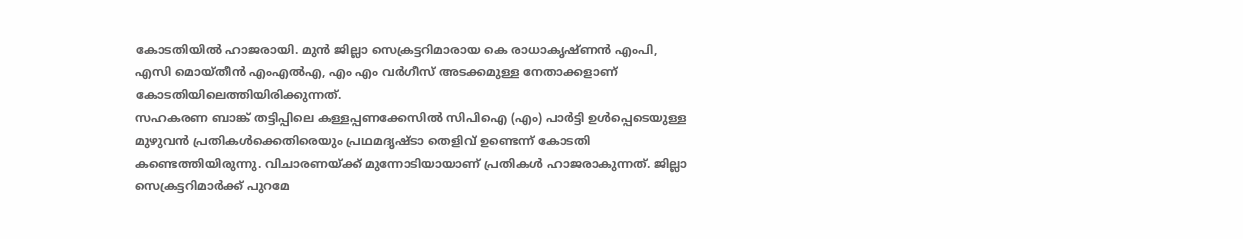കോടതിയിൽ ഹാജരായി. മുൻ ജില്ലാ സെക്രട്ടറിമാരായ കെ രാധാകൃഷ്ണൻ എംപി, എസി മൊയ്തീൻ എംഎൽഎ, എം എം വർഗീസ് അടക്കമുള്ള നേതാക്കളാണ് കോടതിയിലെത്തിയിരിക്കുന്നത്.
സഹകരണ ബാങ്ക് തട്ടിപ്പിലെ കള്ളപ്പണക്കേസിൽ സിപിഐ (എം) പാർട്ടി ഉൾപ്പെടെയുള്ള മുഴുവൻ പ്രതികൾക്കെതിരെയും പ്രഥമദൃഷ്ടാ തെളിവ് ഉണ്ടെന്ന് കോടതി കണ്ടെത്തിയിരുന്നു. വിചാരണയ്ക്ക് മുന്നോടിയായാണ് പ്രതികൾ ഹാജരാകുന്നത്. ജില്ലാ സെക്രട്ടറിമാർക്ക് പുറമേ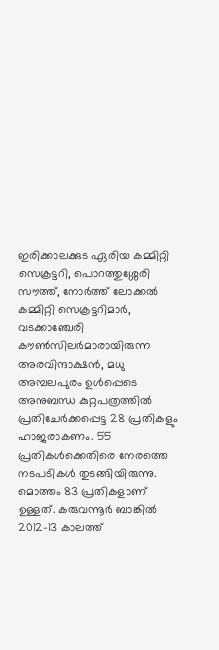ഇരിക്കാലക്കുട ഏരിയ കമ്മിറ്റി സെക്രട്ടറി, പൊറത്തുശ്ശേരി സൗത്ത്, നോർത്ത് ലോക്കൽ കമ്മിറ്റി സെക്രട്ടറിമാർ, വടക്കാഞ്ചേരി കൗൺസിലർമാരായിരുന്ന അരവിന്ദാക്ഷൻ, മധു അമ്പലപുരം ഉൾപ്പെടെ അനുബന്ധ കുറ്റപത്രത്തിൽ പ്രതിചേർക്കപ്പെട്ട 28 പ്രതികളും ഹാജരാകണം. 55 പ്രതികൾക്കെതിരെ നേരത്തെ നടപടികൾ തുടങ്ങിയിരുന്നു. മൊത്തം 83 പ്രതികളാണ് ഉള്ളത്. കരുവന്നൂർ ബാങ്കിൽ 2012-13 കാലത്ത്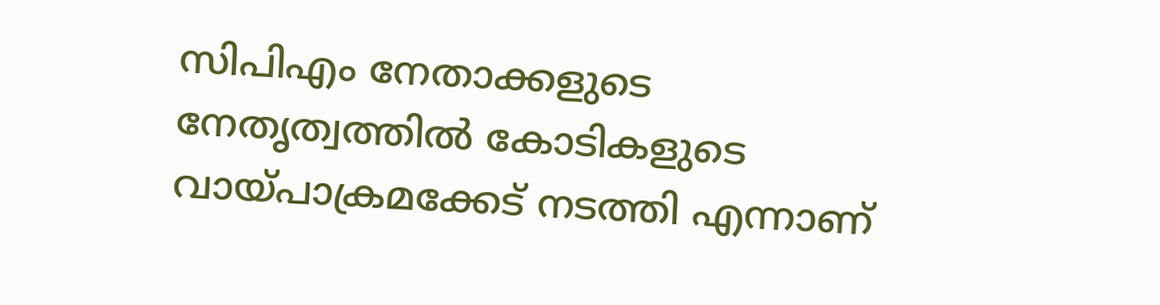സിപിഎം നേതാക്കളുടെ നേതൃത്വത്തിൽ കോടികളുടെ വായ്പാക്രമക്കേട് നടത്തി എന്നാണ്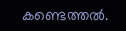കണ്ടെത്തൽ.